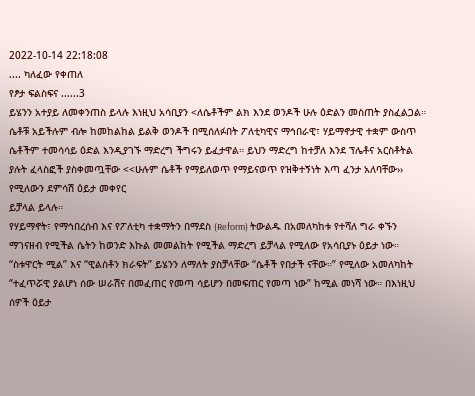2022-10-14 22:18:08
.... ካለፈው የቀጠለ
የፆታ ፍልስፍና ......3
ይሄንን አተያይ ለመቀንጠስ ይላሉ እነዚህ አሳቢያን <ለሴቶችም ልክ እንደ ወንዶች ሁሉ ዕድልን መስጠት ያስፈልጋል። ሴቶቹ አይችሉም ብሎ ከመከልከል ይልቅ ወንዶች በሚሰለፉበት ፖለቲካዊና ማኅበራዊ፣ ሃይማኖታዊ ተቋም ውስጥ ሴቶችም ተመሳሳይ ዕድል እንዲያገኙ ማድረግ ችግሩን ይፈታዋል። ይህን ማድረግ ከተቻለ እንደ ፕሌቶና አርስቶትል
ያሉት ፈላስፎች ያስቀመጧቸው <<ሁሉም ሴቶች የማይለወጥ የማይናወጥ የዝቅተኝነት እጣ ፈንታ አለባቸው›› የሚለውን ደምሳሽ ዕይታ መቀየር
ይቻላል ይላሉ።
የሃይማኖት፣ የማኅበረሰብ እና የፖለቲካ ተቋማትን በማደስ (Reform) ትውልዱ በአመለካከቱ የተሻለ ግራ ቀኙን ማገናዘብ የሚችል ሴትን ከወንድ እኩል መመልከት የሚችል ማድረግ ይቻላል የሚለው የአሳቢያኑ ዕይታ ነው። “ስቱዋርት ሚል” እና “ዊልስቶን ክራፍት” ይሄንን ለማለት ያስቻላቸው “ሴቶች የበታች ናቸው።” የሚለው አመለካከት “ተፈጥሯዊ ያልሆነ ሰው ሠራሽና በመፈጠር የመጣ ሳይሆን በመፍጠር የመጣ ነው” ከሚል መነሻ ነው። በእነዚህ ሰዎች ዕይታ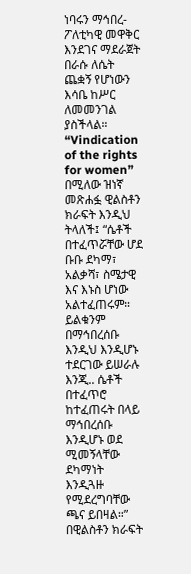ነባሩን ማኅበረ-ፖለቲካዊ መዋቅር እንደገና ማደራጀት በራሱ ለሴት ጨቋኝ የሆነውን እሳቤ ከሥር ለመመንገል ያስችላል።
“Vindication of the rights for women” በሚለው ዝነኛ መጽሐፏ ዊልስቶን ክራፍት እንዲህ ትላለች፤ “ሴቶች በተፈጥሯቸው ሆደ ቡቡ ደካማ፣ አልቃሻ፣ ስሜታዊ እና እኑስ ሆነው አልተፈጠሩም። ይልቁንም በማኅበረሰቡ እንዲህ እንዲሆኑ ተደርገው ይሠራሉ እንጂ.. ሴቶች በተፈጥሮ ከተፈጠሩት በላይ ማኅበረሰቡ እንዲሆኑ ወደ ሚመኝላቸው ደካማነት እንዲጓዙ የሚደረግባቸው ጫና ይበዛል።”
በዊልስቶን ክራፍት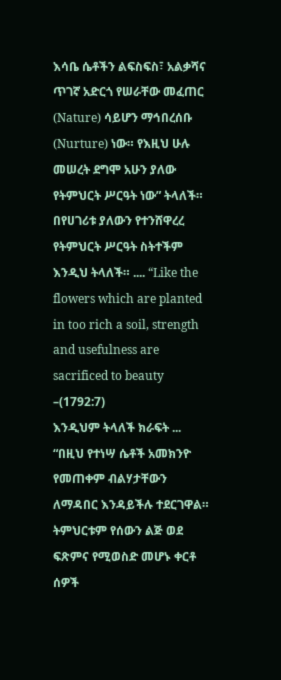እሳቤ ሴቶችን ልፍስፍስ፣ አልቃሻና ጥገኛ አድርጎ የሠራቸው መፈጠር (Nature) ሳይሆን ማኅበረሰቡ (Nurture) ነው። የእዚህ ሁሉ መሠረት ደግሞ አሁን ያለው የትምህርት ሥርዓት ነው” ትላለች። በየሀገሪቱ ያለውን የተንሸዋረረ የትምህርት ሥርዓት ስትተችም እንዲህ ትላለች። .... “Like the flowers which are planted in too rich a soil, strength and usefulness are sacrificed to beauty –(1792:7)
እንዲህም ትላለች ክራፍት ... “በዚህ የተነሣ ሴቶች አመክንዮ የመጠቀም ብልሃታቸውን ለማዳበር እንዳይችሉ ተደርገዋል። ትምህርቱም የሰውን ልጅ ወደ ፍጽምና የሚወስድ መሆኑ ቀርቶ ሰዎች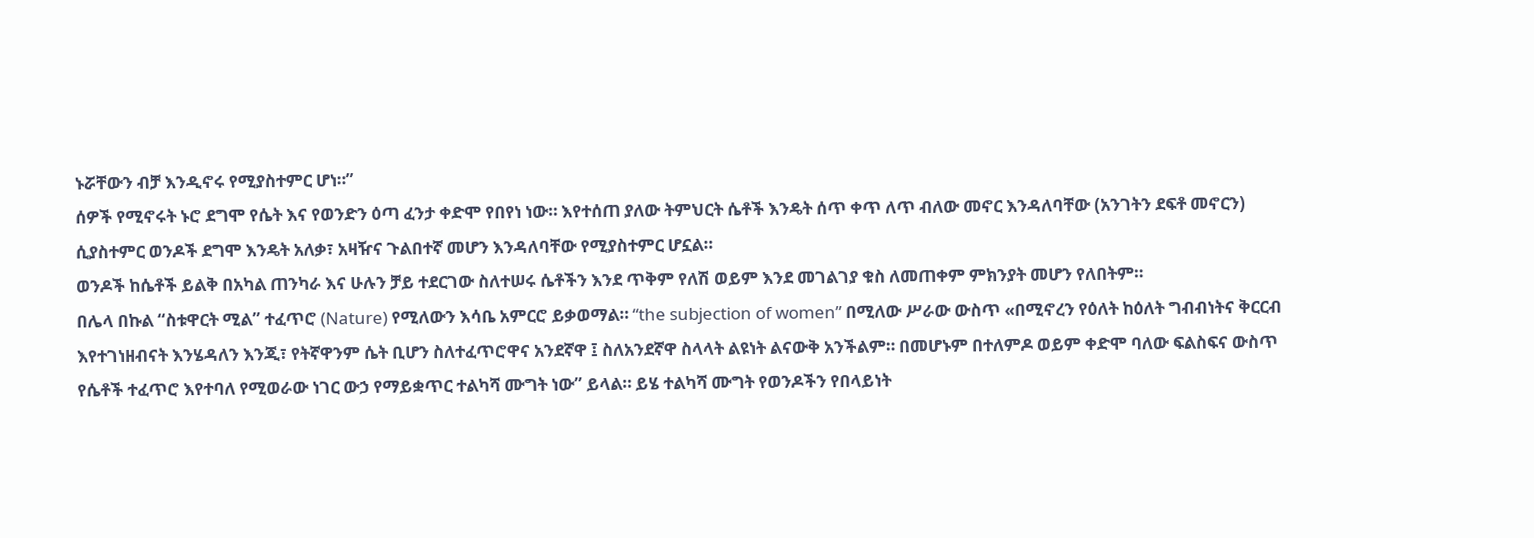ኑሯቸውን ብቻ እንዲኖሩ የሚያስተምር ሆነ።”
ሰዎች የሚኖሩት ኑሮ ደግሞ የሴት እና የወንድን ዕጣ ፈንታ ቀድሞ የበየነ ነው። እየተሰጠ ያለው ትምህርት ሴቶች እንዴት ሰጥ ቀጥ ለጥ ብለው መኖር እንዳለባቸው (አንገትን ደፍቶ መኖርን) ሲያስተምር ወንዶች ደግሞ እንዴት አለቃ፣ አዛዥና ጉልበተኛ መሆን እንዳለባቸው የሚያስተምር ሆኗል።
ወንዶች ከሴቶች ይልቅ በአካል ጠንካራ እና ሁሉን ቻይ ተደርገው ስለተሠሩ ሴቶችን እንደ ጥቅም የለሽ ወይም እንደ መገልገያ ቁስ ለመጠቀም ምክንያት መሆን የለበትም።
በሌላ በኩል “ስቱዋርት ሚል” ተፈጥሮ (Nature) የሚለውን እሳቤ አምርሮ ይቃወማል። “the subjection of women” በሚለው ሥራው ውስጥ «በሚኖረን የዕለት ከዕለት ግብብነትና ቅርርብ እየተገነዘብናት እንሄዳለን እንጂ፣ የትኛዋንም ሴት ቢሆን ስለተፈጥሮዋና አንደኛዋ ፤ ስለአንደኛዋ ስላላት ልዩነት ልናውቅ አንችልም። በመሆኑም በተለምዶ ወይም ቀድሞ ባለው ፍልስፍና ውስጥ የሴቶች ተፈጥሮ እየተባለ የሚወራው ነገር ውኃ የማይቋጥር ተልካሻ ሙግት ነው” ይላል። ይሄ ተልካሻ ሙግት የወንዶችን የበላይነት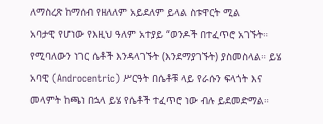ለማስረጽ ከማሰብ የዘለለም አይደለም ይላል ስቱዋርት ሚል
አባታዊ የሆነው የእዚህ ዓለም አተያይ “ወንዶች በተፈጥሮ አገኙት። የሚባለውን ነገር ሴቶች እንዳላገኙት (እንደማያገኙት) ያስመስላል። ይሄ አባዊ (Androcentric) ሥርዓት በሴቶቹ ላይ የራሱን ፍላጎት እና መላምት ከጫነ በኋላ ይሄ የሴቶች ተፈጥሮ ነው ብሉ ይደመድማል።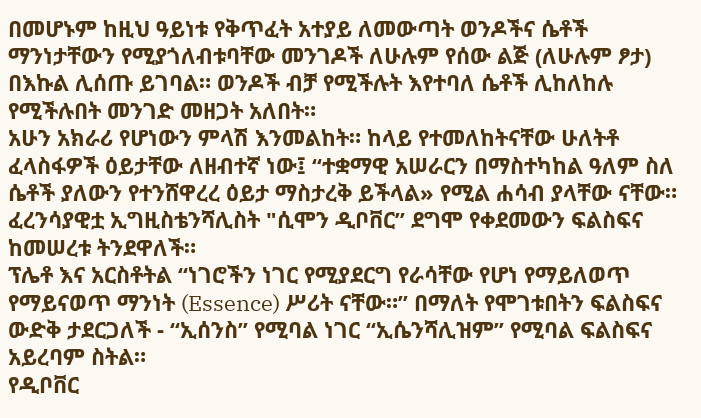በመሆኑም ከዚህ ዓይነቱ የቅጥፈት አተያይ ለመውጣት ወንዶችና ሴቶች ማንነታቸውን የሚያጎለብቱባቸው መንገዶች ለሁሉም የሰው ልጅ (ለሁሉም ፆታ) በእኩል ሊሰጡ ይገባል። ወንዶች ብቻ የሚችሉት እየተባለ ሴቶች ሊከለከሉ የሚችሉበት መንገድ መዘጋት አለበት።
አሁን አክራሪ የሆነውን ምላሽ እንመልከት። ከላይ የተመለከትናቸው ሁለትቶ ፈላስፋዎች ዕይታቸው ለዘብተኛ ነው፤ “ተቋማዊ አሠራርን በማስተካከል ዓለም ስለ ሴቶች ያለውን የተንሸዋረረ ዕይታ ማስታረቅ ይችላል» የሚል ሐሳብ ያላቸው ናቸው። ፈረንሳያዊቷ ኢግዚስቴንሻሊስት "ሲሞን ዲቦቨር” ደግሞ የቀደመውን ፍልስፍና ከመሠረቱ ትንደዋለች።
ፕሌቶ እና አርስቶትል “ነገሮችን ነገር የሚያደርግ የራሳቸው የሆነ የማይለወጥ የማይናወጥ ማንነት (Essence) ሥሪት ናቸው።” በማለት የሞገቱበትን ፍልስፍና ውድቅ ታደርጋለች - “ኢሰንስ” የሚባል ነገር “ኢሴንሻሊዝም” የሚባል ፍልስፍና አይረባም ስትል።
የዲቦቨር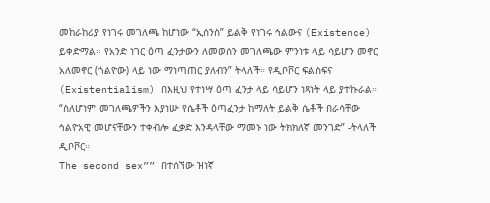መከራከሪያ የነገሩ መገለጫ ከሆነው “ኢሰንስ” ይልቅ የነገሩ ኅልውና (Existence) ይቀድማል። የአንድ ነገር ዕጣ ፈንታውን ለመወሰን መገለጫው ምንነቱ ላይ ሳይሆን መኖር አለመኖር (ጎልዮው) ላይ ነው ማነጣጠር ያለብን” ትላለች። የዲቦቮር ፍልስፍና (Existentialism) በእዚህ የተነሣ ዕጣ ፈንታ ላይ ሳይሆን ነጻነት ላይ ያተኩራል።
“ስለሆነም መገለጫዎችን እያነሡ የሴቶች ዕጣፈንታ ከማለት ይልቅ ሴቶች በራሳቸው ኅልዮአዊ መሆናቸውን ተቀብሎ ፈቃድ እንዳላቸው ማመኑ ነው ትክክለኛ መንገድ” -ትላለች ዲቦቮር።
The second sex”” በተሰኘው ዝነኛ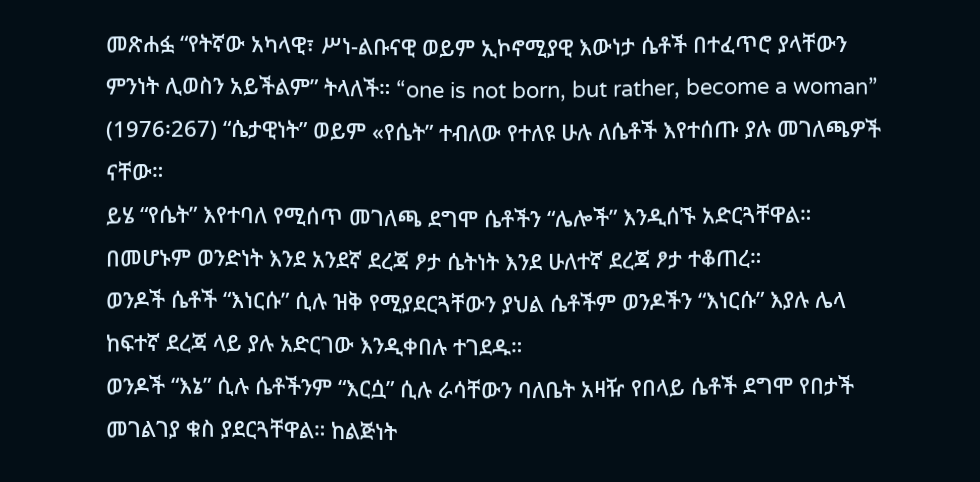መጽሐፏ “የትኛው አካላዊ፣ ሥነ-ልቡናዊ ወይም ኢኮኖሚያዊ እውነታ ሴቶች በተፈጥሮ ያላቸውን ምንነት ሊወስን አይችልም” ትላለች። “one is not born, but rather, become a woman” (1976፡267) “ሴታዊነት” ወይም «የሴት” ተብለው የተለዩ ሁሉ ለሴቶች እየተሰጡ ያሉ መገለጫዎች
ናቸው።
ይሄ “የሴት” እየተባለ የሚሰጥ መገለጫ ደግሞ ሴቶችን “ሌሎች” እንዲሰኙ አድርጓቸዋል። በመሆኑም ወንድነት እንደ አንደኛ ደረጃ ፆታ ሴትነት እንደ ሁለተኛ ደረጃ ፆታ ተቆጠረ።
ወንዶች ሴቶች “እነርሱ” ሲሉ ዝቅ የሚያደርጓቸውን ያህል ሴቶችም ወንዶችን “እነርሱ” እያሉ ሌላ ከፍተኛ ደረጃ ላይ ያሉ አድርገው እንዲቀበሉ ተገደዱ።
ወንዶች “እኔ” ሲሉ ሴቶችንም “እርሷ” ሲሉ ራሳቸውን ባለቤት አዛዥ የበላይ ሴቶች ደግሞ የበታች መገልገያ ቁስ ያደርጓቸዋል። ከልጅነት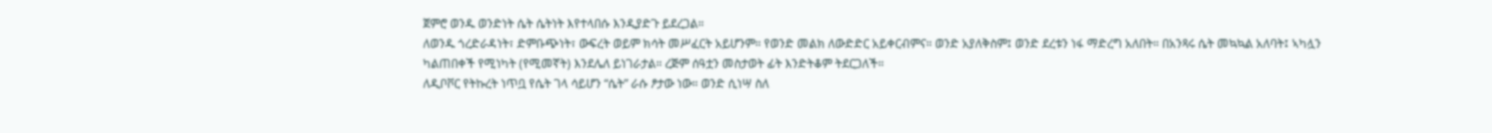ጀምሮ ወንዱ ወንድነት ሴት ሴትነት እየተላበሱ እንዲያድጉ ይደረጋል።
ለወንዱ ጎረድራዳነት፣ ድምቡጭነት፣ ውፍረት ወይም ክሳት መሥፈርት አይሆንም። የወንድ መልክ ለውድድር አይቀርብምና። ወንድ አያለቅስም፤ ወንድ ደረቱን ነፋ ማድረግ አለበት። በአንጻሩ ሴት መኳኳል አለባት፤ ኣካሏን ካልጠበቀች የሚነካት (የሚመኛት) እንደሌለ ይነገራታል። ረጅም ሰዓቷን መስታወት ፊት እንድትቆም ትደርጋለች።
ለዲቦቮር የትኩረት ነጥቧ የሴት ገላ ሳይሆን “ሴት” ራሱ ፆታው ነው። ወንድ ሲነሣ ስለ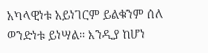አካላዊነቱ አይነገርም ይልቁንም ሰለ ወንድነቱ ይነሣል። እንዲያ ከሆነ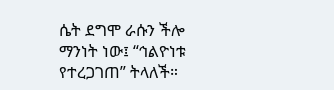ሴት ደግሞ ራሱን ችሎ ማንነት ነው፤ “ኅልዮነቱ የተረጋገጠ” ትላለች።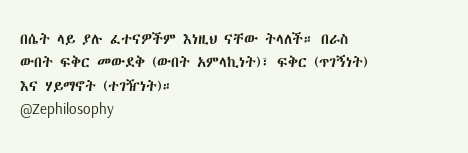በሴት ላይ ያሉ ፈተናዎችም እነዚህ ናቸው ትላለች። በራስ ውበት ፍቅር መውደቅ (ውበት አምላኪነት)፣ ፍቅር (ጥገኝነት) እና ሃይማኖት (ተገዥነት)።
@Zephilosophy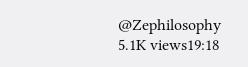@Zephilosophy
5.1K views19:18